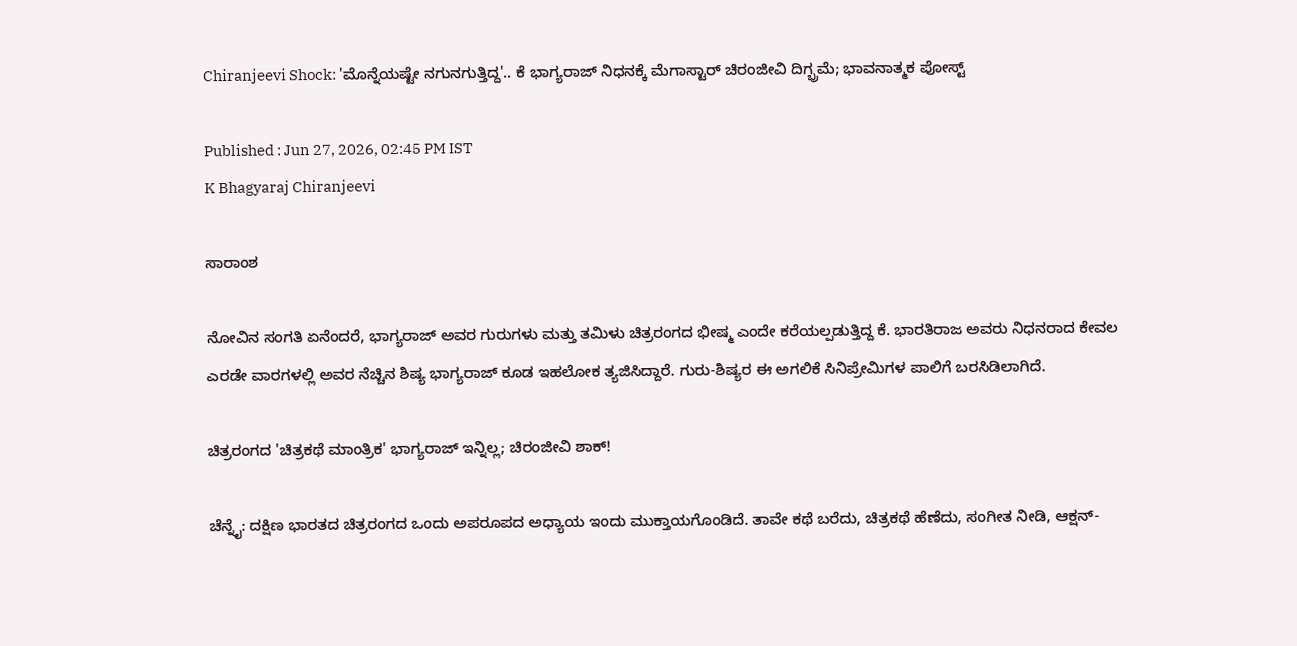Chiranjeevi Shock: 'ಮೊನ್ನೆಯಷ್ಟೇ ನಗುನಗುತ್ತಿದ್ದ'.. ಕೆ ಭಾಗ್ಯರಾಜ್ ನಿಧನಕ್ಕೆ ಮೆಗಾಸ್ಟಾರ್ ಚಿರಂಜೀವಿ ದಿಗ್ಭ್ರಮೆ; ಭಾವನಾತ್ಮಕ ಪೋಸ್ಟ್

Published : Jun 27, 2026, 02:45 PM IST
K Bhagyaraj Chiranjeevi

ಸಾರಾಂಶ

ನೋವಿನ ಸಂಗತಿ ಏನೆಂದರೆ, ಭಾಗ್ಯರಾಜ್ ಅವರ ಗುರುಗಳು ಮತ್ತು ತಮಿಳು ಚಿತ್ರರಂಗದ ಭೀಷ್ಮ ಎಂದೇ ಕರೆಯಲ್ಪಡುತ್ತಿದ್ದ ಕೆ. ಭಾರತಿರಾಜ ಅವರು ನಿಧನರಾದ ಕೇವಲ ಎರಡೇ ವಾರಗಳಲ್ಲಿ ಅವರ ನೆಚ್ಚಿನ ಶಿಷ್ಯ ಭಾಗ್ಯರಾಜ್ ಕೂಡ ಇಹಲೋಕ ತ್ಯಜಿಸಿದ್ದಾರೆ. ಗುರು-ಶಿಷ್ಯರ ಈ ಅಗಲಿಕೆ ಸಿನಿಪ್ರೇಮಿಗಳ ಪಾಲಿಗೆ ಬರಸಿಡಿಲಾಗಿದೆ.

ಚಿತ್ರರಂಗದ 'ಚಿತ್ರಕಥೆ ಮಾಂತ್ರಿಕ' ಭಾಗ್ಯರಾಜ್ ಇನ್ನಿಲ್ಲ; ಚಿರಂಜೀವಿ ಶಾಕ್!

ಚೆನ್ನೈ: ದಕ್ಷಿಣ ಭಾರತದ ಚಿತ್ರರಂಗದ ಒಂದು ಅಪರೂಪದ ಅಧ್ಯಾಯ ಇಂದು ಮುಕ್ತಾಯಗೊಂಡಿದೆ. ತಾವೇ ಕಥೆ ಬರೆದು, ಚಿತ್ರಕಥೆ ಹೆಣೆದು, ಸಂಗೀತ ನೀಡಿ, ಆಕ್ಷನ್-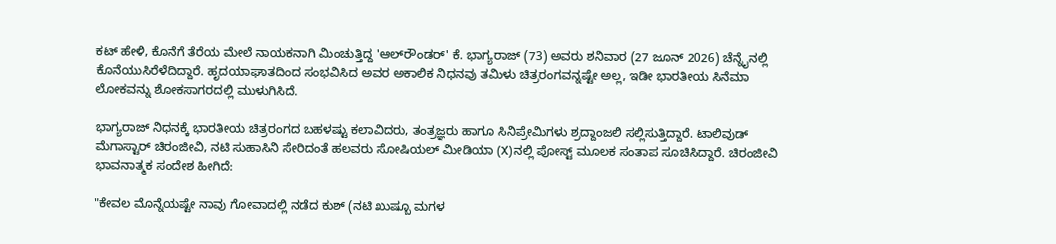ಕಟ್ ಹೇಳಿ, ಕೊನೆಗೆ ತೆರೆಯ ಮೇಲೆ ನಾಯಕನಾಗಿ ಮಿಂಚುತ್ತಿದ್ದ 'ಆಲ್‌ರೌಂಡರ್' ಕೆ. ಭಾಗ್ಯರಾಜ್ (73) ಅವರು ಶನಿವಾರ (27 ಜೂನ್ 2026) ಚೆನ್ನೈನಲ್ಲಿ ಕೊನೆಯುಸಿರೆಳೆದಿದ್ದಾರೆ. ಹೃದಯಾಘಾತದಿಂದ ಸಂಭವಿಸಿದ ಅವರ ಅಕಾಲಿಕ ನಿಧನವು ತಮಿಳು ಚಿತ್ರರಂಗವನ್ನಷ್ಟೇ ಅಲ್ಲ, ಇಡೀ ಭಾರತೀಯ ಸಿನೆಮಾ ಲೋಕವನ್ನು ಶೋಕಸಾಗರದಲ್ಲಿ ಮುಳುಗಿಸಿದೆ.

ಭಾಗ್ಯರಾಜ್ ನಿಧನಕ್ಕೆ ಭಾರತೀಯ ಚಿತ್ರರಂಗದ ಬಹಳಷ್ಟು ಕಲಾವಿದರು, ತಂತ್ರಜ್ಞರು ಹಾಗೂ ಸಿನಿಪ್ರೇಮಿಗಳು ಶ್ರದ್ದಾಂಜಲಿ ಸಲ್ಲಿಸುತ್ತಿದ್ದಾರೆ. ಟಾಲಿವುಡ್ ಮೆಗಾಸ್ಟಾರ್ ಚಿರಂಜೀವಿ, ನಟಿ ಸುಹಾಸಿನಿ ಸೇರಿದಂತೆ ಹಲವರು ಸೋಷಿಯಲ್ ಮೀಡಿಯಾ (X)ನಲ್ಲಿ ಪೋಸ್ಟ್ ಮೂಲಕ ಸಂತಾಪ ಸೂಚಿಸಿದ್ದಾರೆ. ಚಿರಂಜೀವಿ ಭಾವನಾತ್ಮಕ ಸಂದೇಶ ಹೀಗಿದೆ:

"ಕೇವಲ ಮೊನ್ನೆಯಷ್ಟೇ ನಾವು ಗೋವಾದಲ್ಲಿ ನಡೆದ ಕುಶ್ (ನಟಿ ಖುಷ್ಬೂ ಮಗಳ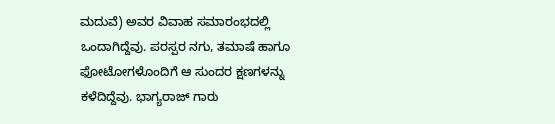ಮದುವೆ) ಅವರ ವಿವಾಹ ಸಮಾರಂಭದಲ್ಲಿ ಒಂದಾಗಿದ್ದೆವು. ಪರಸ್ಪರ ನಗು, ತಮಾಷೆ ಹಾಗೂ ಫೋಟೋಗಳೊಂದಿಗೆ ಆ ಸುಂದರ ಕ್ಷಣಗಳನ್ನು ಕಳೆದಿದ್ದೆವು. ಭಾಗ್ಯರಾಜ್ ಗಾರು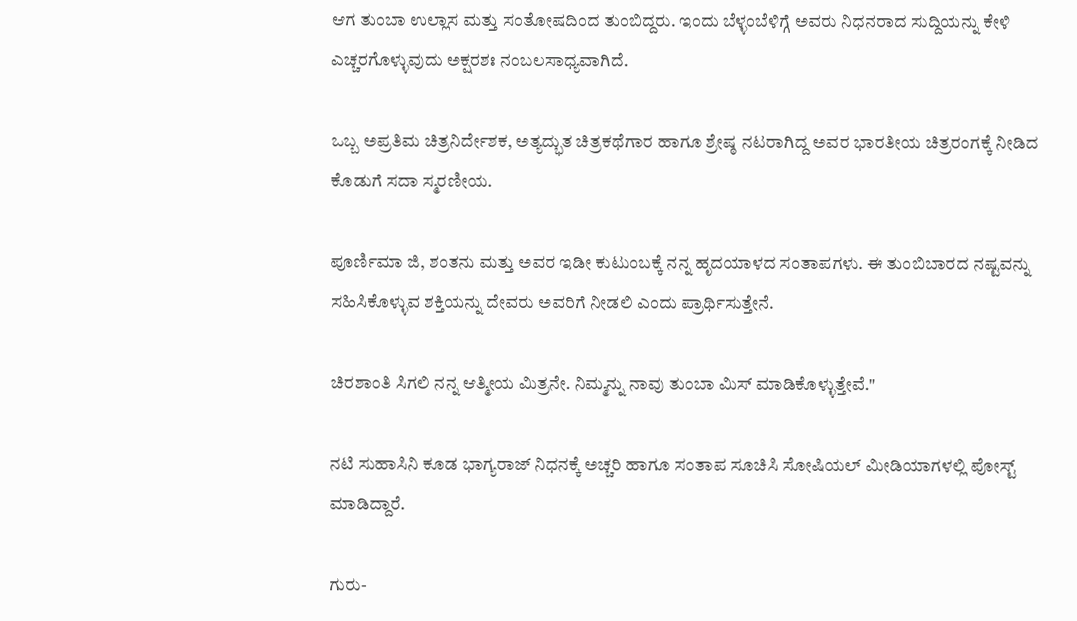ಆಗ ತುಂಬಾ ಉಲ್ಲಾಸ ಮತ್ತು ಸಂತೋಷದಿಂದ ತುಂಬಿದ್ದರು. ಇಂದು ಬೆಳ್ಳಂಬೆಳಿಗ್ಗೆ ಅವರು ನಿಧನರಾದ ಸುದ್ದಿಯನ್ನು ಕೇಳಿ ಎಚ್ಚರಗೊಳ್ಳುವುದು ಅಕ್ಷರಶಃ ನಂಬಲಸಾಧ್ಯವಾಗಿದೆ.

ಒಬ್ಬ ಅಪ್ರತಿಮ ಚಿತ್ರನಿರ್ದೇಶಕ, ಅತ್ಯದ್ಭುತ ಚಿತ್ರಕಥೆಗಾರ ಹಾಗೂ ಶ್ರೇಷ್ಠ ನಟರಾಗಿದ್ದ ಅವರ ಭಾರತೀಯ ಚಿತ್ರರಂಗಕ್ಕೆ ನೀಡಿದ ಕೊಡುಗೆ ಸದಾ ಸ್ಮರಣೀಯ.

ಪೂರ್ಣಿಮಾ ಜಿ, ಶಂತನು ಮತ್ತು ಅವರ ಇಡೀ ಕುಟುಂಬಕ್ಕೆ ನನ್ನ ಹೃದಯಾಳದ ಸಂತಾಪಗಳು. ಈ ತುಂಬಿಬಾರದ ನಷ್ಟವನ್ನು ಸಹಿಸಿಕೊಳ್ಳುವ ಶಕ್ತಿಯನ್ನು ದೇವರು ಅವರಿಗೆ ನೀಡಲಿ ಎಂದು ಪ್ರಾರ್ಥಿಸುತ್ತೇನೆ.

ಚಿರಶಾಂತಿ ಸಿಗಲಿ ನನ್ನ ಆತ್ಮೀಯ ಮಿತ್ರನೇ. ನಿಮ್ಮನ್ನು ನಾವು ತುಂಬಾ ಮಿಸ್ ಮಾಡಿಕೊಳ್ಳುತ್ತೇವೆ."

ನಟಿ ಸುಹಾಸಿನಿ ಕೂಡ ಭಾಗ್ಯರಾಜ್ ನಿಧನಕ್ಕೆ ಅಚ್ಚರಿ ಹಾಗೂ ಸಂತಾಪ ಸೂಚಿಸಿ ಸೋಷಿಯಲ್ ಮೀಡಿಯಾಗಳಲ್ಲಿ ಪೋಸ್ಟ್ ಮಾಡಿದ್ದಾರೆ.

ಗುರು-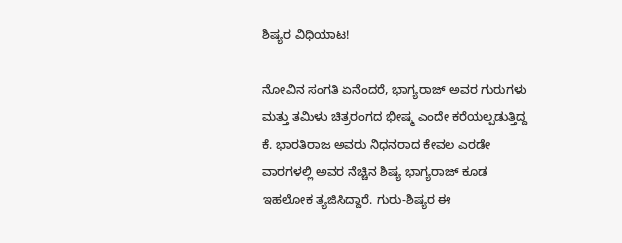ಶಿಷ್ಯರ ವಿಧಿಯಾಟ!

ನೋವಿನ ಸಂಗತಿ ಏನೆಂದರೆ, ಭಾಗ್ಯರಾಜ್ ಅವರ ಗುರುಗಳು ಮತ್ತು ತಮಿಳು ಚಿತ್ರರಂಗದ ಭೀಷ್ಮ ಎಂದೇ ಕರೆಯಲ್ಪಡುತ್ತಿದ್ದ ಕೆ. ಭಾರತಿರಾಜ ಅವರು ನಿಧನರಾದ ಕೇವಲ ಎರಡೇ ವಾರಗಳಲ್ಲಿ ಅವರ ನೆಚ್ಚಿನ ಶಿಷ್ಯ ಭಾಗ್ಯರಾಜ್ ಕೂಡ ಇಹಲೋಕ ತ್ಯಜಿಸಿದ್ದಾರೆ. ಗುರು-ಶಿಷ್ಯರ ಈ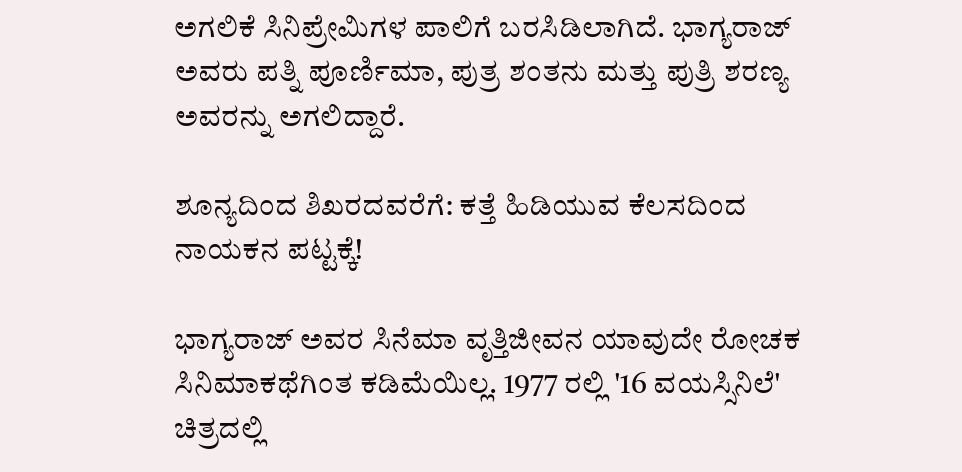ಅಗಲಿಕೆ ಸಿನಿಪ್ರೇಮಿಗಳ ಪಾಲಿಗೆ ಬರಸಿಡಿಲಾಗಿದೆ. ಭಾಗ್ಯರಾಜ್ ಅವರು ಪತ್ನಿ ಪೂರ್ಣಿಮಾ, ಪುತ್ರ ಶಂತನು ಮತ್ತು ಪುತ್ರಿ ಶರಣ್ಯ ಅವರನ್ನು ಅಗಲಿದ್ದಾರೆ.

ಶೂನ್ಯದಿಂದ ಶಿಖರದವರೆಗೆ: ಕತ್ತೆ ಹಿಡಿಯುವ ಕೆಲಸದಿಂದ ನಾಯಕನ ಪಟ್ಟಕ್ಕೆ!

ಭಾಗ್ಯರಾಜ್ ಅವರ ಸಿನೆಮಾ ವೃತ್ತಿಜೀವನ ಯಾವುದೇ ರೋಚಕ ಸಿನಿಮಾಕಥೆಗಿಂತ ಕಡಿಮೆಯಿಲ್ಲ. 1977 ರಲ್ಲಿ '16 ವಯಸ್ಸಿನಿಲೆ' ಚಿತ್ರದಲ್ಲಿ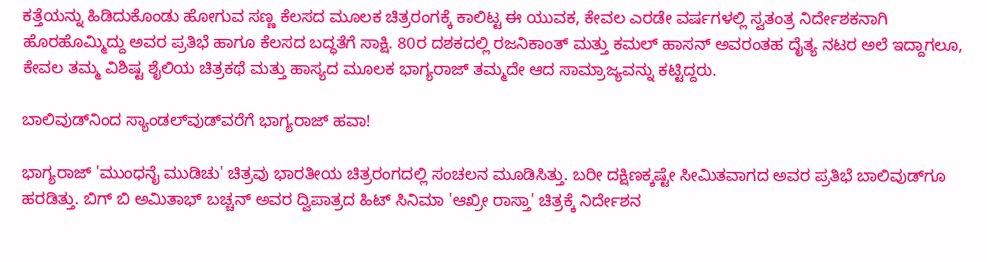ಕತ್ತೆಯನ್ನು ಹಿಡಿದುಕೊಂಡು ಹೋಗುವ ಸಣ್ಣ ಕೆಲಸದ ಮೂಲಕ ಚಿತ್ರರಂಗಕ್ಕೆ ಕಾಲಿಟ್ಟ ಈ ಯುವಕ, ಕೇವಲ ಎರಡೇ ವರ್ಷಗಳಲ್ಲಿ ಸ್ವತಂತ್ರ ನಿರ್ದೇಶಕನಾಗಿ ಹೊರಹೊಮ್ಮಿದ್ದು ಅವರ ಪ್ರತಿಭೆ ಹಾಗೂ ಕೆಲಸದ ಬದ್ಧತೆಗೆ ಸಾಕ್ಷಿ. 80ರ ದಶಕದಲ್ಲಿ ರಜನಿಕಾಂತ್ ಮತ್ತು ಕಮಲ್ ಹಾಸನ್ ಅವರಂತಹ ದೈತ್ಯ ನಟರ ಅಲೆ ಇದ್ದಾಗಲೂ, ಕೇವಲ ತಮ್ಮ ವಿಶಿಷ್ಟ ಶೈಲಿಯ ಚಿತ್ರಕಥೆ ಮತ್ತು ಹಾಸ್ಯದ ಮೂಲಕ ಭಾಗ್ಯರಾಜ್ ತಮ್ಮದೇ ಆದ ಸಾಮ್ರಾಜ್ಯವನ್ನು ಕಟ್ಟಿದ್ದರು.

ಬಾಲಿವುಡ್‌ನಿಂದ ಸ್ಯಾಂಡಲ್‌ವುಡ್‌ವರೆಗೆ ಭಾಗ್ಯರಾಜ್ ಹವಾ!

ಭಾಗ್ಯರಾಜ್ 'ಮುಂಧನೈ ಮುಡಿಚು' ಚಿತ್ರವು ಭಾರತೀಯ ಚಿತ್ರರಂಗದಲ್ಲಿ ಸಂಚಲನ ಮೂಡಿಸಿತ್ತು. ಬರೀ ದಕ್ಷಿಣಕ್ಕಷ್ಟೇ ಸೀಮಿತವಾಗದ ಅವರ ಪ್ರತಿಭೆ ಬಾಲಿವುಡ್‌ಗೂ ಹರಡಿತ್ತು. ಬಿಗ್ ಬಿ ಅಮಿತಾಭ್ ಬಚ್ಚನ್ ಅವರ ದ್ವಿಪಾತ್ರದ ಹಿಟ್ ಸಿನಿಮಾ 'ಆಖ್ರೀ ರಾಸ್ತಾ' ಚಿತ್ರಕ್ಕೆ ನಿರ್ದೇಶನ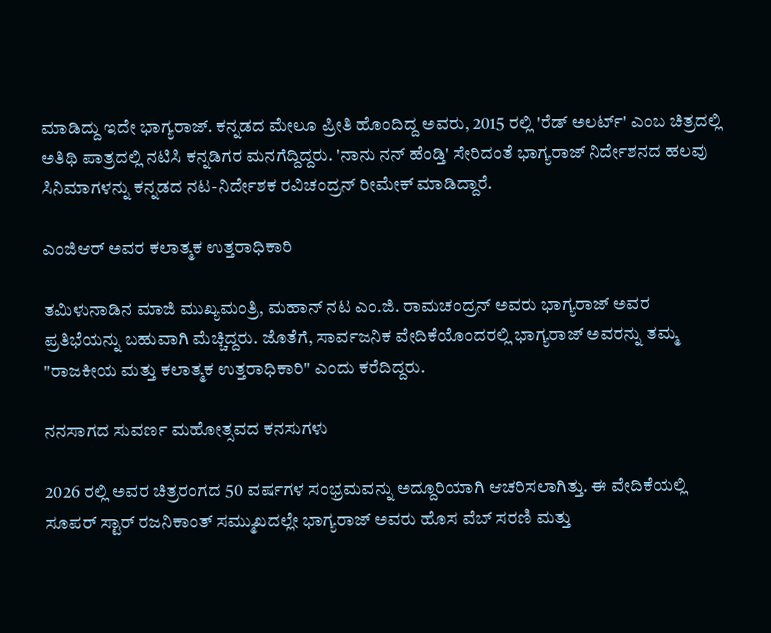ಮಾಡಿದ್ದು ಇದೇ ಭಾಗ್ಯರಾಜ್. ಕನ್ನಡದ ಮೇಲೂ ಪ್ರೀತಿ ಹೊಂದಿದ್ದ ಅವರು, 2015 ರಲ್ಲಿ 'ರೆಡ್ ಅಲರ್ಟ್' ಎಂಬ ಚಿತ್ರದಲ್ಲಿ ಅತಿಥಿ ಪಾತ್ರದಲ್ಲಿ ನಟಿಸಿ ಕನ್ನಡಿಗರ ಮನಗೆದ್ದಿದ್ದರು. 'ನಾನು ನನ್ ಹೆಂಡ್ತಿ' ಸೇರಿದಂತೆ ಭಾಗ್ಯರಾಜ್ ನಿರ್ದೇಶನದ ಹಲವು ಸಿನಿಮಾಗಳನ್ನು ಕನ್ನಡದ ನಟ-ನಿರ್ದೇಶಕ ರವಿಚಂದ್ರನ್ ರೀಮೇಕ್ ಮಾಡಿದ್ದಾರೆ.

ಎಂಜಿಆರ್ ಅವರ ಕಲಾತ್ಮಕ ಉತ್ತರಾಧಿಕಾರಿ

ತಮಿಳುನಾಡಿನ ಮಾಜಿ ಮುಖ್ಯಮಂತ್ರಿ, ಮಹಾನ್ ನಟ ಎಂ.ಜಿ. ರಾಮಚಂದ್ರನ್ ಅವರು ಭಾಗ್ಯರಾಜ್ ಅವರ ಪ್ರತಿಭೆಯನ್ನು ಬಹುವಾಗಿ ಮೆಚ್ಚಿದ್ದರು. ಜೊತೆಗೆ, ಸಾರ್ವಜನಿಕ ವೇದಿಕೆಯೊಂದರಲ್ಲಿ ಭಾಗ್ಯರಾಜ್ ಅವರನ್ನು ತಮ್ಮ "ರಾಜಕೀಯ ಮತ್ತು ಕಲಾತ್ಮಕ ಉತ್ತರಾಧಿಕಾರಿ" ಎಂದು ಕರೆದಿದ್ದರು.

ನನಸಾಗದ ಸುವರ್ಣ ಮಹೋತ್ಸವದ ಕನಸುಗಳು

2026 ರಲ್ಲಿ ಅವರ ಚಿತ್ರರಂಗದ 50 ವರ್ಷಗಳ ಸಂಭ್ರಮವನ್ನು ಅದ್ದೂರಿಯಾಗಿ ಆಚರಿಸಲಾಗಿತ್ತು. ಈ ವೇದಿಕೆಯಲ್ಲಿ ಸೂಪರ್ ಸ್ಟಾರ್ ರಜನಿಕಾಂತ್ ಸಮ್ಮುಖದಲ್ಲೇ ಭಾಗ್ಯರಾಜ್ ಅವರು ಹೊಸ ವೆಬ್ ಸರಣಿ ಮತ್ತು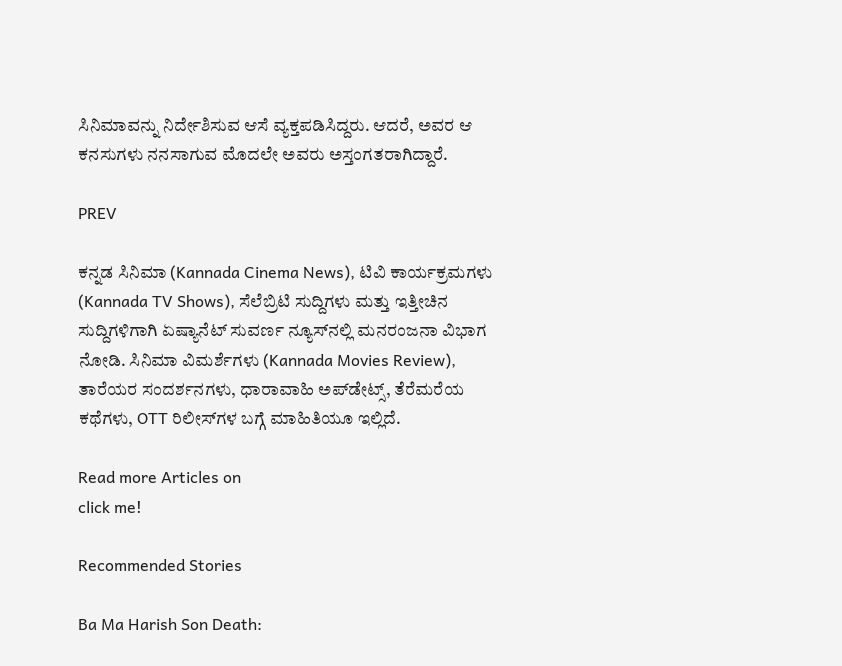ಸಿನಿಮಾವನ್ನು ನಿರ್ದೇಶಿಸುವ ಆಸೆ ವ್ಯಕ್ತಪಡಿಸಿದ್ದರು. ಆದರೆ, ಅವರ ಆ ಕನಸುಗಳು ನನಸಾಗುವ ಮೊದಲೇ ಅವರು ಅಸ್ತಂಗತರಾಗಿದ್ದಾರೆ.

PREV

ಕನ್ನಡ ಸಿನಿಮಾ (Kannada Cinema News), ಟಿವಿ ಕಾರ್ಯಕ್ರಮಗಳು (Kannada TV Shows), ಸೆಲೆಬ್ರಿಟಿ ಸುದ್ದಿಗಳು ಮತ್ತು ಇತ್ತೀಚಿನ ಸುದ್ದಿಗಳಿಗಾಗಿ ಏಷ್ಯಾನೆಟ್ ಸುವರ್ಣ ನ್ಯೂಸ್‌ನಲ್ಲಿ ಮನರಂಜನಾ ವಿಭಾಗ ನೋಡಿ. ಸಿನಿಮಾ ವಿಮರ್ಶೆಗಳು (Kannada Movies Review), ತಾರೆಯರ ಸಂದರ್ಶನಗಳು, ಧಾರಾವಾಹಿ ಅಪ್‌ಡೇಟ್ಸ್‌, ತೆರೆಮರೆಯ ಕಥೆಗಳು, OTT ರಿಲೀಸ್‌ಗಳ ಬಗ್ಗೆ ಮಾಹಿತಿಯೂ ಇಲ್ಲಿದೆ.

Read more Articles on
click me!

Recommended Stories

Ba Ma Harish Son Death: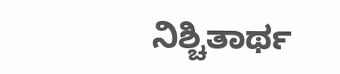ನಿಶ್ಚಿತಾರ್ಥ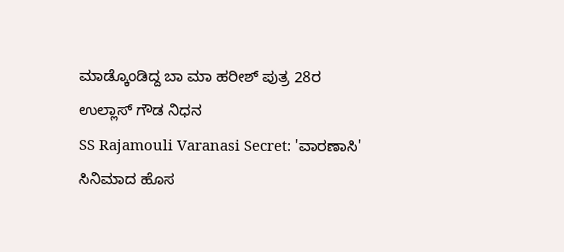ಮಾಡ್ಕೊಂಡಿದ್ದ ಬಾ ಮಾ ಹರೀಶ್‌ ಪುತ್ರ 28ರ ಉಲ್ಲಾಸ್‌ ಗೌಡ ನಿಧನ
SS Rajamouli Varanasi Secret: 'ವಾರಣಾಸಿ' ಸಿನಿಮಾದ ಹೊಸ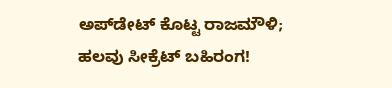ಅಪ್‌ಡೇಟ್ ಕೊಟ್ಟ ರಾಜಮೌಳಿ; ಹಲವು ಸೀಕ್ರೆಟ್‌ ಬಹಿರಂಗ!